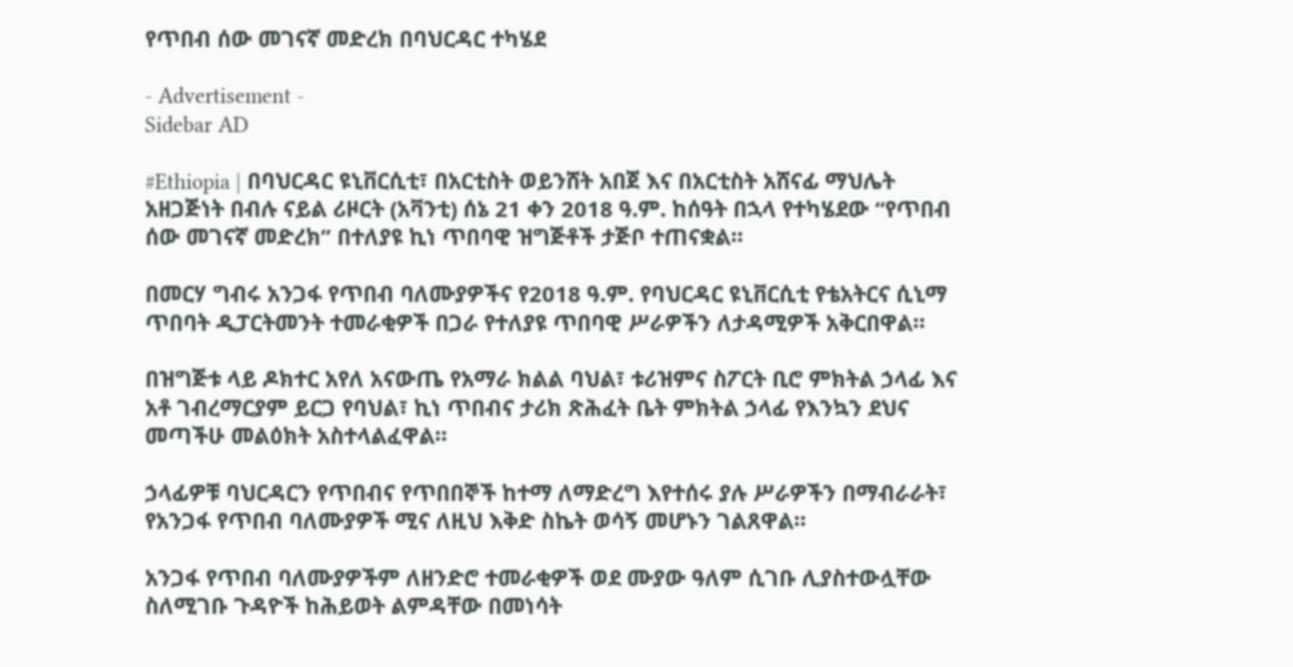የጥበብ ሰው መገናኛ መድረክ በባህርዳር ተካሄደ

- Advertisement -
Sidebar AD

#Ethiopia | በባህርዳር ዩኒቨርሲቲ፣ በአርቲስት ወይንሸት አበጀ እና በአርቲስት አሸናፊ ማህሌት አዘጋጅነት በብሉ ናይል ሪዞርት (አቫንቲ) ሰኔ 21 ቀን 2018 ዓ.ም. ከሰዓት በኋላ የተካሄደው “የጥበብ ሰው መገናኛ መድረክ” በተለያዩ ኪነ ጥበባዊ ዝግጅቶች ታጅቦ ተጠናቋል።

በመርሃ ግብሩ አንጋፋ የጥበብ ባለሙያዎችና የ2018 ዓ.ም. የባህርዳር ዩኒቨርሲቲ የቴአትርና ሲኒማ ጥበባት ዲፓርትመንት ተመራቂዎች በጋራ የተለያዩ ጥበባዊ ሥራዎችን ለታዳሚዎች አቅርበዋል።

በዝግጅቱ ላይ ዶክተር አየለ አናውጤ የአማራ ክልል ባህል፣ ቱሪዝምና ስፖርት ቢሮ ምክትል ኃላፊ እና አቶ ገብረማርያም ይርጋ የባህል፣ ኪነ ጥበብና ታሪክ ጽሕፈት ቤት ምክትል ኃላፊ የእንኳን ደህና መጣችሁ መልዕክት አስተላልፈዋል።

ኃላፊዎቹ ባህርዳርን የጥበብና የጥበበኞች ከተማ ለማድረግ እየተሰሩ ያሉ ሥራዎችን በማብራራት፣ የአንጋፋ የጥበብ ባለሙያዎች ሚና ለዚህ እቅድ ስኬት ወሳኝ መሆኑን ገልጸዋል።

አንጋፋ የጥበብ ባለሙያዎችም ለዘንድሮ ተመራቂዎች ወደ ሙያው ዓለም ሲገቡ ሊያስተውሏቸው ስለሚገቡ ጉዳዮች ከሕይወት ልምዳቸው በመነሳት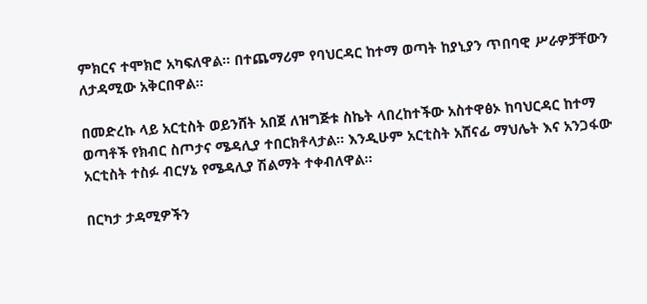ምክርና ተሞክሮ አካፍለዋል። በተጨማሪም የባህርዳር ከተማ ወጣት ከያኒያን ጥበባዊ ሥራዎቻቸውን ለታዳሚው አቅርበዋል።

በመድረኩ ላይ አርቲስት ወይንሸት አበጀ ለዝግጅቱ ስኬት ላበረከተችው አስተዋፅኦ ከባህርዳር ከተማ ወጣቶች የክብር ስጦታና ሜዳሊያ ተበርክቶላታል። እንዲሁም አርቲስት አሸናፊ ማህሌት እና አንጋፋው አርቲስት ተስፉ ብርሃኔ የሜዳሊያ ሽልማት ተቀብለዋል።

በርካታ ታዳሚዎችን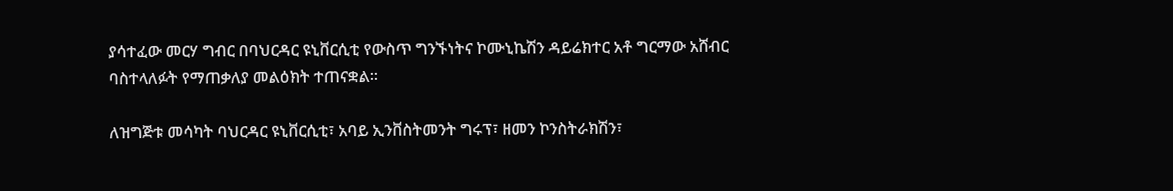ያሳተፈው መርሃ ግብር በባህርዳር ዩኒቨርሲቲ የውስጥ ግንኙነትና ኮሙኒኬሽን ዳይሬክተር አቶ ግርማው አሸብር ባስተላለፉት የማጠቃለያ መልዕክት ተጠናቋል።

ለዝግጅቱ መሳካት ባህርዳር ዩኒቨርሲቲ፣ አባይ ኢንቨስትመንት ግሩፕ፣ ዘመን ኮንስትራክሽን፣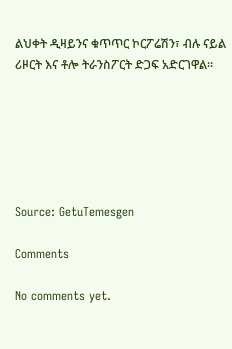ልህቀት ዲዛይንና ቁጥጥር ኮርፖሬሽን፣ ብሉ ናይል ሪዞርት እና ቶሎ ትራንስፖርት ድጋፍ አድርገዋል።






Source: GetuTemesgen

Comments

No comments yet.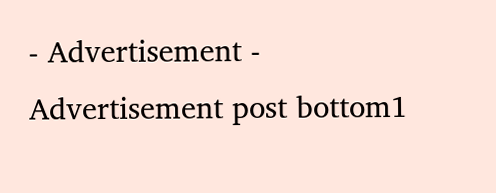- Advertisement -
Advertisement post bottom1